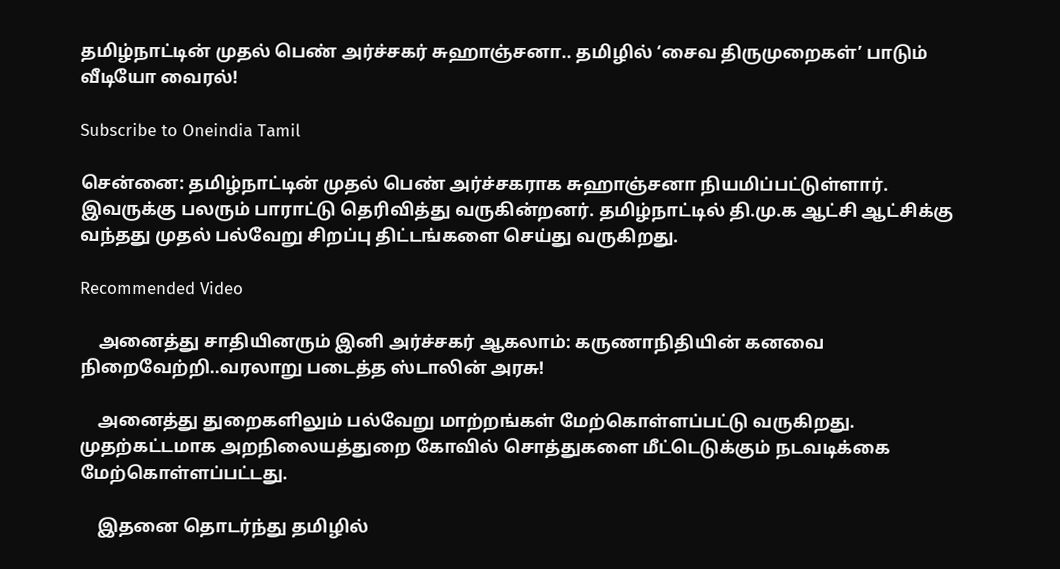தமிழ்நாட்டின் முதல் பெண் அர்ச்சகர் சுஹாஞ்சனா.. தமிழில் ‘சைவ திருமுறைகள்’ பாடும் வீடியோ வைரல்!

Subscribe to Oneindia Tamil

சென்னை: தமிழ்நாட்டின் முதல் பெண் அர்ச்சகராக சுஹாஞ்சனா நியமிப்பட்டுள்ளார். இவருக்கு பலரும் பாராட்டு தெரிவித்து வருகின்றனர். தமிழ்நாட்டில் தி.மு.க ஆட்சி ஆட்சிக்கு வந்தது முதல் பல்வேறு சிறப்பு திட்டங்களை செய்து வருகிறது.

Recommended Video

    அனைத்து சாதியினரும் இனி அர்ச்சகர் ஆகலாம்: கருணாநிதியின் கனவை நிறைவேற்றி..வரலாறு படைத்த ஸ்டாலின் அரசு!

    அனைத்து துறைகளிலும் பல்வேறு மாற்றங்கள் மேற்கொள்ளப்பட்டு வருகிறது. முதற்கட்டமாக அறநிலையத்துறை கோவில் சொத்துகளை மீட்டெடுக்கும் நடவடிக்கை மேற்கொள்ளப்பட்டது.

    இதனை தொடர்ந்து தமிழில்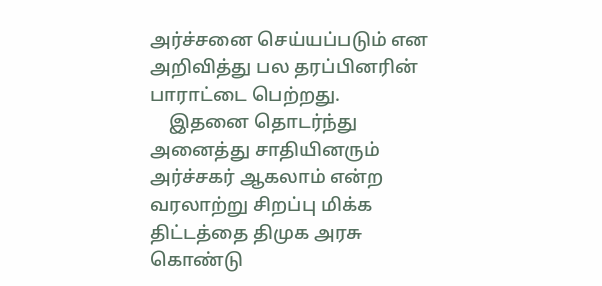அர்ச்சனை செய்யப்படும் என அறிவித்து பல தரப்பினரின் பாராட்டை பெற்றது.
    இதனை தொடர்ந்து அனைத்து சாதியினரும் அர்ச்சகர் ஆகலாம் என்ற வரலாற்று சிறப்பு மிக்க திட்டத்தை திமுக அரசு கொண்டு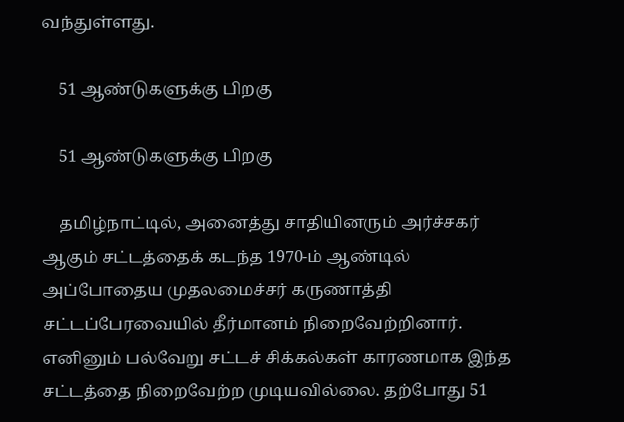வந்துள்ளது.

    51 ஆண்டுகளுக்கு பிறகு

    51 ஆண்டுகளுக்கு பிறகு

    தமிழ்நாட்டில், அனைத்து சாதியினரும் அர்ச்சகர் ஆகும் சட்டத்தைக் கடந்த 1970-ம் ஆண்டில் அப்போதைய முதலமைச்சர் கருணாத்தி சட்டப்பேரவையில் தீர்மானம் நிறைவேற்றினார். எனினும் பல்வேறு சட்டச் சிக்கல்கள் காரணமாக இந்த சட்டத்தை நிறைவேற்ற முடியவில்லை. தற்போது 51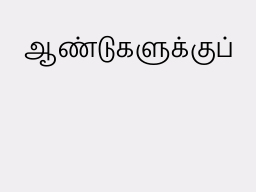ஆண்டுகளுக்குப்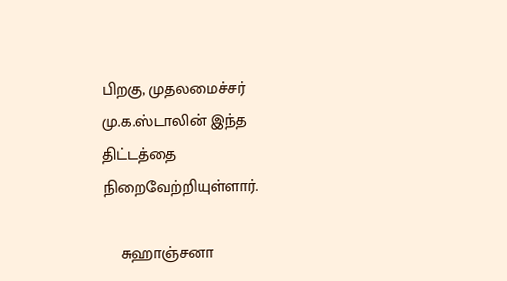பிறகு, முதலமைச்சர் மு.க.ஸ்டாலின் இந்த திட்டத்தை நிறைவேற்றியுள்ளார்.

    சுஹாஞ்சனா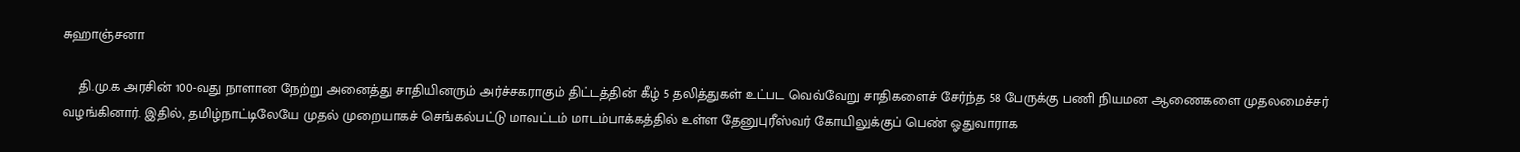சுஹாஞ்சனா

    தி.மு.க அரசின் 100-வது நாளான நேற்று அனைத்து சாதியினரும் அர்ச்சகராகும் திட்டத்தின் கீழ் 5 தலித்துகள் உட்பட வெவ்வேறு சாதிகளைச் சேர்ந்த 58 பேருக்கு பணி நியமன ஆணைகளை முதலமைச்சர் வழங்கினார். இதில், தமிழ்நாட்டிலேயே முதல் முறையாகச் செங்கல்பட்டு மாவட்டம் மாடம்பாக்கத்தில் உள்ள தேனுபுரீஸ்வர் கோயிலுக்குப் பெண் ஓதுவாராக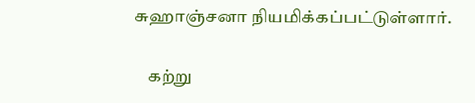சுஹாஞ்சனா நியமிக்கப்பட்டுள்ளார்.

    கற்று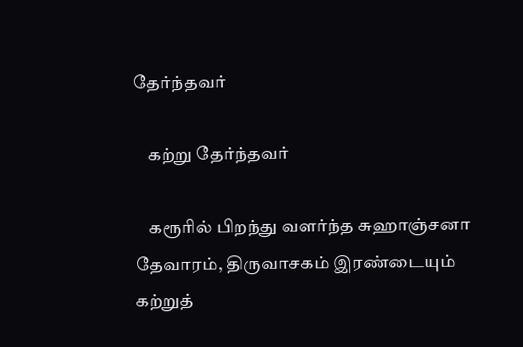தேர்ந்தவர்

    கற்று தேர்ந்தவர்

    கரூரில் பிறந்து வளர்ந்த சுஹாஞ்சனா தேவாரம், திருவாசகம் இரண்டையும் கற்றுத்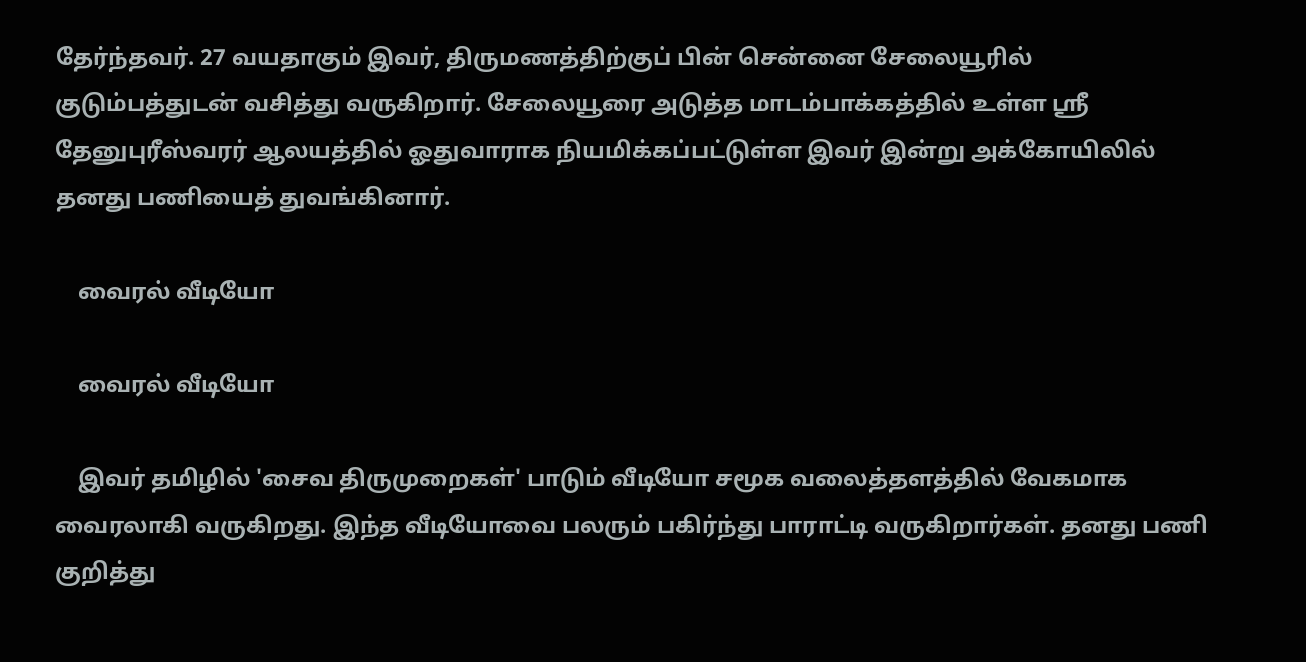தேர்ந்தவர். 27 வயதாகும் இவர், திருமணத்திற்குப் பின் சென்னை சேலையூரில் குடும்பத்துடன் வசித்து வருகிறார். சேலையூரை அடுத்த மாடம்பாக்கத்தில் உள்ள ஸ்ரீ தேனுபுரீஸ்வரர் ஆலயத்தில் ஓதுவாராக நியமிக்கப்பட்டுள்ள இவர் இன்று அக்கோயிலில் தனது பணியைத் துவங்கினார்.

    வைரல் வீடியோ

    வைரல் வீடியோ

    இவர் தமிழில் 'சைவ திருமுறைகள்' பாடும் வீடியோ சமூக வலைத்தளத்தில் வேகமாக வைரலாகி வருகிறது. இந்த வீடியோவை பலரும் பகிர்ந்து பாராட்டி வருகிறார்கள். தனது பணி குறித்து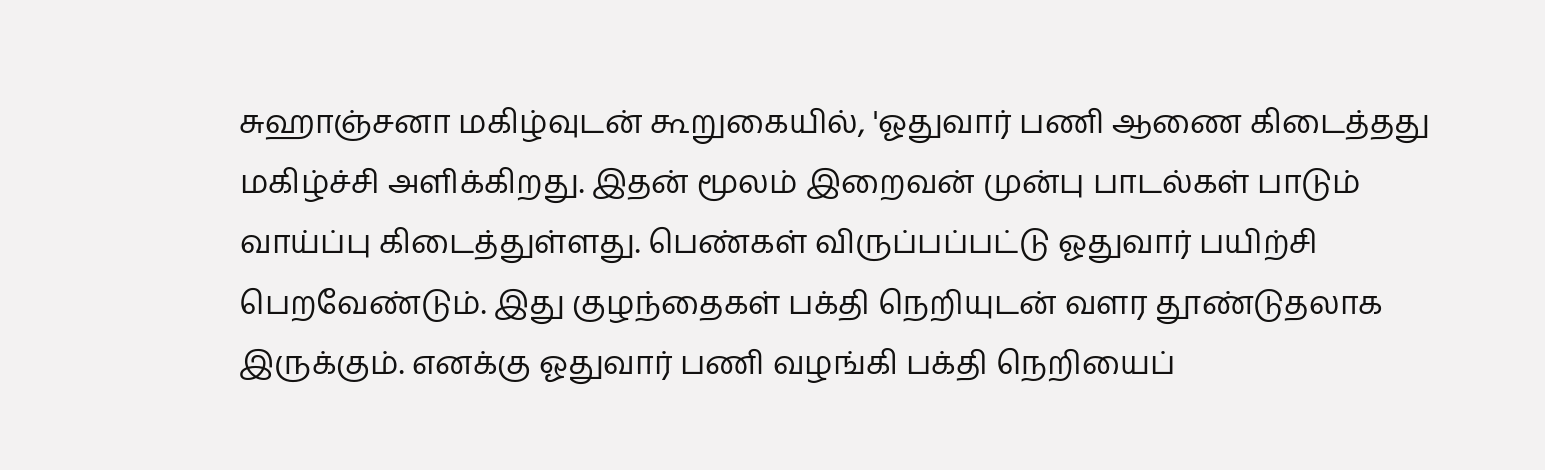சுஹாஞ்சனா மகிழ்வுடன் கூறுகையில், 'ஓதுவார் பணி ஆணை கிடைத்தது மகிழ்ச்சி அளிக்கிறது. இதன் மூலம் இறைவன் முன்பு பாடல்கள் பாடும் வாய்ப்பு கிடைத்துள்ளது. பெண்கள் விருப்பப்பட்டு ஓதுவார் பயிற்சி பெறவேண்டும். இது குழந்தைகள் பக்தி நெறியுடன் வளர தூண்டுதலாக இருக்கும். எனக்கு ஓதுவார் பணி வழங்கி பக்தி நெறியைப்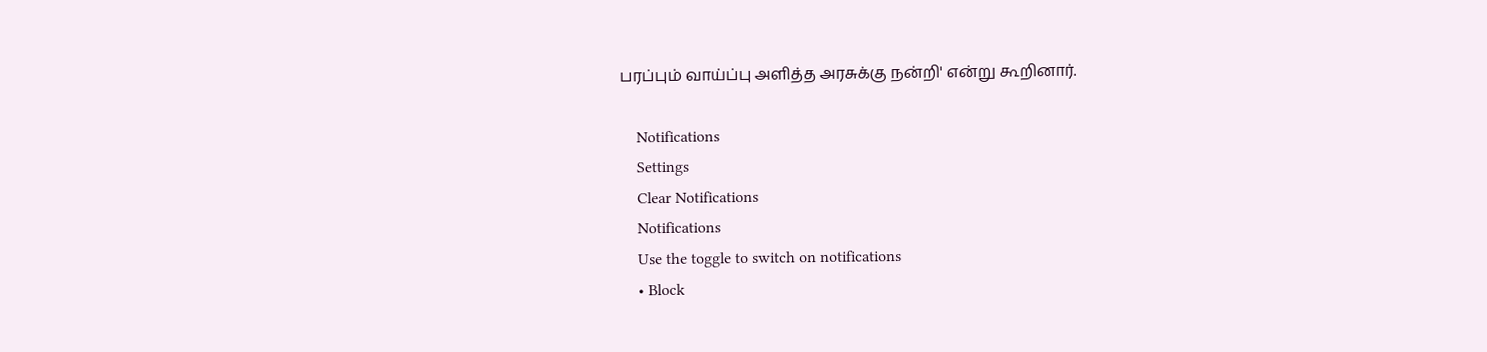பரப்பும் வாய்ப்பு அளித்த அரசுக்கு நன்றி' என்று கூறினார்.

    Notifications
    Settings
    Clear Notifications
    Notifications
    Use the toggle to switch on notifications
    • Block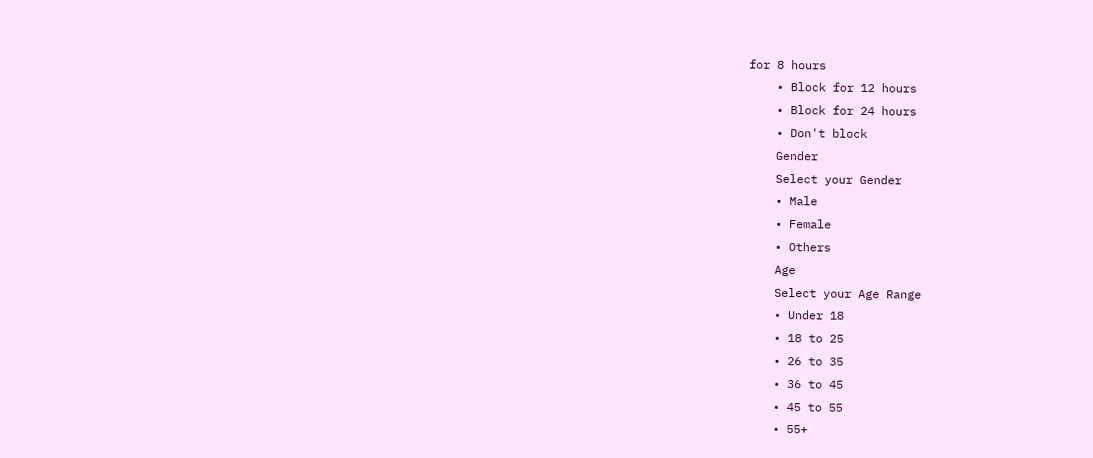for 8 hours
    • Block for 12 hours
    • Block for 24 hours
    • Don't block
    Gender
    Select your Gender
    • Male
    • Female
    • Others
    Age
    Select your Age Range
    • Under 18
    • 18 to 25
    • 26 to 35
    • 36 to 45
    • 45 to 55
    • 55+